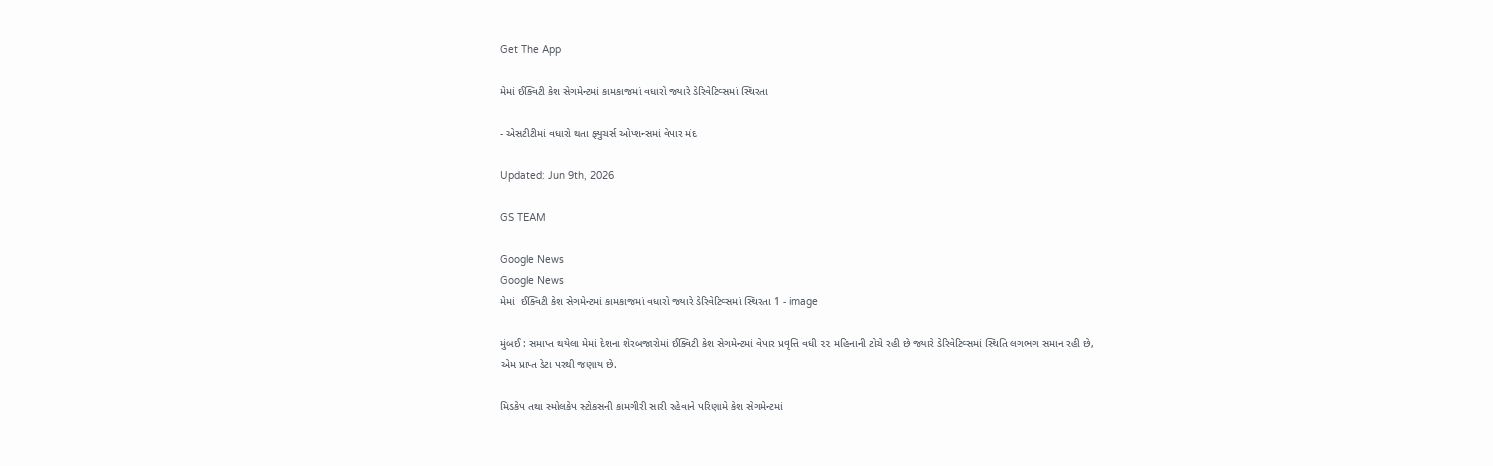Get The App

મેમાં ઈક્વિટી કેશ સેગમેન્ટમાં કામકાજમાં વધારો જ્યારે ડેરિવેટિવ્સમાં સ્થિરતા

- એસટીટીમાં વધારો થતા ફ્યુચર્સ ઓપ્શન્સમાં વેપાર મંદ

Updated: Jun 9th, 2026

GS TEAM

Google News
Google News
મેમાં  ઈક્વિટી કેશ સેગમેન્ટમાં કામકાજમાં વધારો જ્યારે ડેરિવેટિવ્સમાં સ્થિરતા 1 - image

મુંબઈ : સમાપ્ત થયેલા મેમાં દેશના શેરબજારોમાં ઈક્વિટી કેશ સેગમેન્ટમાં વેપાર પ્રવૃત્તિ વધી ૨૨ મહિનાની ટોચે રહી છે જ્યારે ડેરિવેટિવ્સમાં સ્થિતિ લગભગ સમાન રહી છે, એમ પ્રાપ્ત ડેટા પરથી જણાય છે.

મિડકેપ તથા સ્મોલકેપ સ્ટોકસની કામગીરી સારી રહેવાને પરિણામે કેશ સેગમેન્ટમાં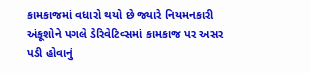કામકાજમાં વધારો થયો છે જ્યારે નિયમનકારી અંકૂશોને પગલે ડેરિવેટિવ્સમાં કામકાજ પર અસર પડી હોવાનું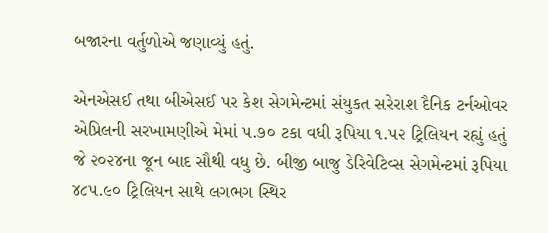બજારના વર્તુળોએ જણાવ્યું હતું.

એનએસઈ તથા બીએસઈ પર કેશ સેગમેન્ટમાં સંયુકત સરેરાશ દૈનિક ટર્નઓવર એપ્રિલની સરખામણીએ મેમાં ૫.૭૦ ટકા વધી રૂપિયા ૧.૫૨ ટ્રિલિયન રહ્યું હતું જે ૨૦૨૪ના જૂન બાદ સૌથી વધુ છે. બીજી બાજુ ડેરિવેટિવ્સ સેગમેન્ટમાં રૂપિયા ૪૮૫.૯૦ ટ્રિલિયન સાથે લગભગ સ્થિર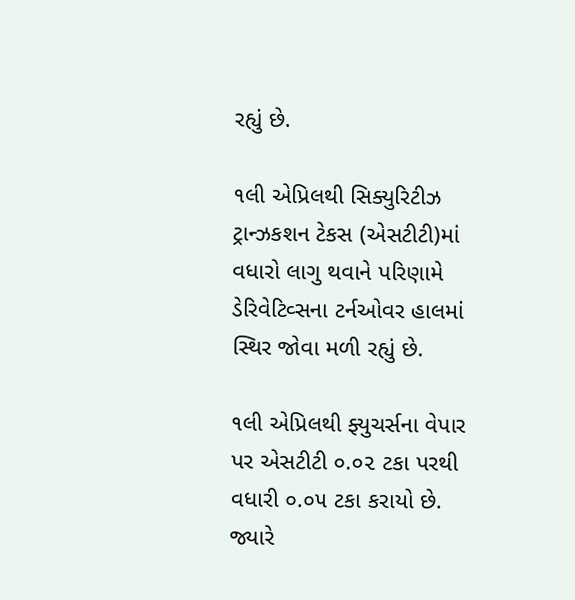રહ્યું છે.

૧લી એપ્રિલથી સિક્યુરિટીઝ ટ્રાન્ઝકશન ટેકસ (એસટીટી)માં વધારો લાગુ થવાને પરિણામે ડેરિવેટિવ્સના ટર્નઓવર હાલમાં સ્થિર જોવા મળી રહ્યું છે.

૧લી એપ્રિલથી ફ્યુચર્સના વેપાર પર એસટીટી ૦.૦૨ ટકા પરથી વધારી ૦.૦૫ ટકા કરાયો છે. જ્યારે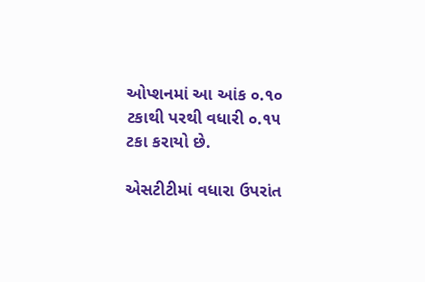ઓપ્શનમાં આ આંક ૦.૧૦ ટકાથી પરથી વધારી ૦.૧૫ ટકા કરાયો છે.

એસટીટીમાં વધારા ઉપરાંત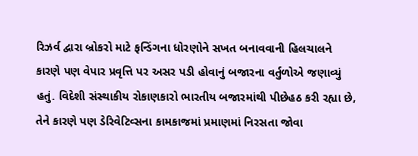રિઝર્વ દ્વારા બ્રોકરો માટે ફન્ડિંગના ધોરણોને સખત બનાવવાની હિલચાલને કારણે પણ વેપાર પ્રવૃત્તિ પર અસર પડી હોવાનું બજારના વર્તુળોએ જણાવ્યું હતું. વિદેશી સંસ્થાકીય રોકાણકારો ભારતીય બજારમાંથી પીછેહઠ કરી રહ્યા છે, તેને કારણે પણ ડેરિવેટિવ્સના કામકાજમાં પ્રમાણમાં નિરસતા જોવા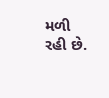મળી રહી છે.